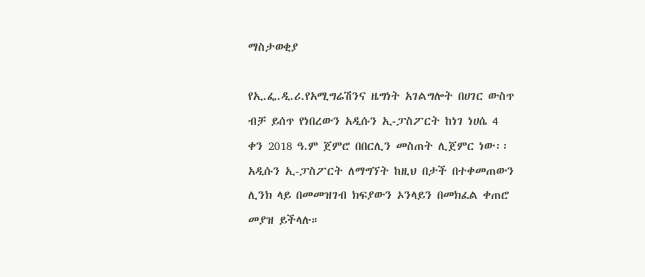ማስታወቂያ

የኢ.ፌ.ዲ.ሪ.የአሚግሬሽንና ዜግነት አገልግሎት በሀገር ውስጥ ብቻ ይሰጥ የነበረውን አዲሱን ኢ‐ፓስፖርት ከነገ ነሀሴ 4 ቀን 2018 ዓ.ም ጀምሮ በበርሊን መስጠት ሊጀምር ነው፡፡ አዲሱን ኢ-ፓስፖርት ለማግኘት ከዚህ በታች በተቀመጠውን ሊንክ ላይ በመመዝገብ ክፍያውን ኦንላይን በመክፈል ቀጠሮ መያዝ ይችላሉ።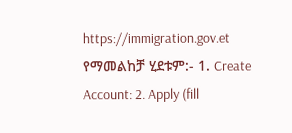https://immigration.gov.et የማመልከቻ ሂደቱም:- 1. Create Account: 2. Apply (fill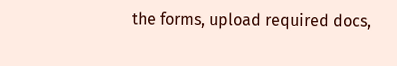the forms, upload required docs,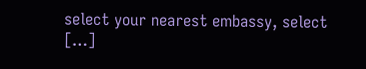select your nearest embassy, select […]